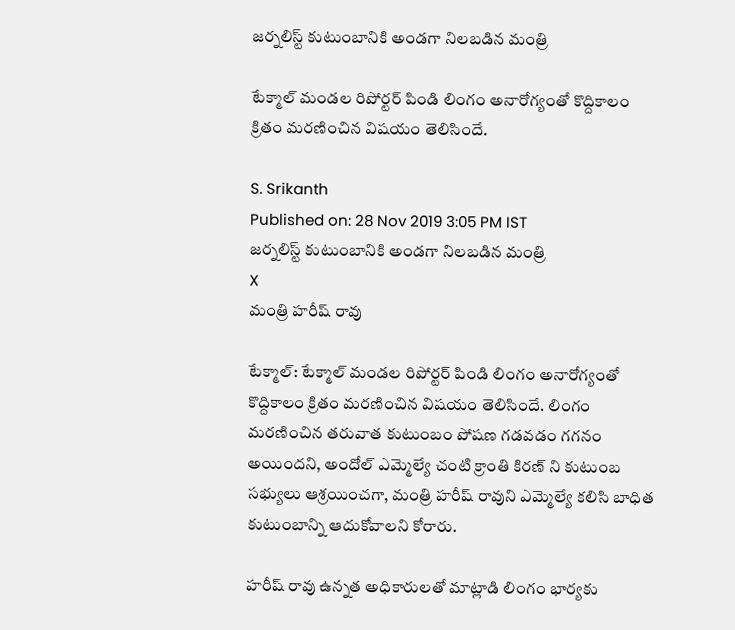జర్నలిస్ట్ కుటుంబానికి అండగా నిలబడిన మంత్రి

టేక్మాల్ మండల రిపోర్టర్ పిండి లింగం అనారోగ్యంతో కొద్దికాలం క్రితం మరణించిన విషయం తెలిసిందే.

S. Srikanth
Published on: 28 Nov 2019 3:05 PM IST
జర్నలిస్ట్ కుటుంబానికి అండగా నిలబడిన మంత్రి
X
మంత్రి హరీష్ రావు

టేక్మాల్: టేక్మాల్ మండల రిపోర్టర్ పిండి లింగం అనారోగ్యంతో కొద్దికాలం క్రితం మరణించిన విషయం తెలిసిందే. లింగం మరణించిన తరువాత కుటుంబం పోషణ గడవడం గగనం అయిందని, అందోల్ ఎమ్మెల్యే చంటి క్రాంతి కిరణ్ ని కుటుంబ సభ్యులు ఆశ్రయించగా, మంత్రి హరీష్ రావుని ఎమ్మెల్యే కలిసి బాధిత కుటుంబాన్ని ఆదుకోవాలని కోరారు.

హరీష్ రావు ఉన్నత అధికారులతో మాట్లాడి లింగం భార్యకు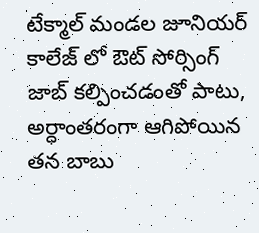టేక్మాల్ మండల జూనియర్ కాలేజ్ లో ఔట్ సోర్సింగ్ జాబ్ కల్పించడంతో పాటు, అర్ధాంతరంగా ఆగిపోయిన తన బాబు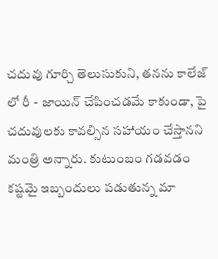చదువు గూర్చి తెలుసుకుని, తనను కాలేజ్ లో రీ - జాయిన్ చేపించడమే కాకుండా, పై చదువులకు కావల్సిన సహాయం చేస్తానని మంత్రి అన్నారు. కుటుంబం గడవడం కష్టమై ఇబ్బందులు పడుతున్న మా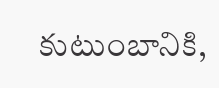కుటుంబానికి,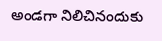అండగా నిలిచినందుకు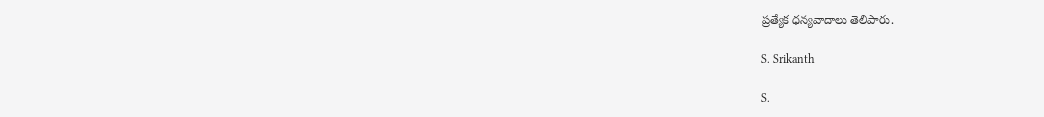ప్రత్యేక ధన్యవాదాలు తెలిపారు.

S. Srikanth

S.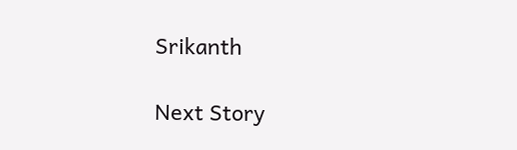Srikanth

Next Story